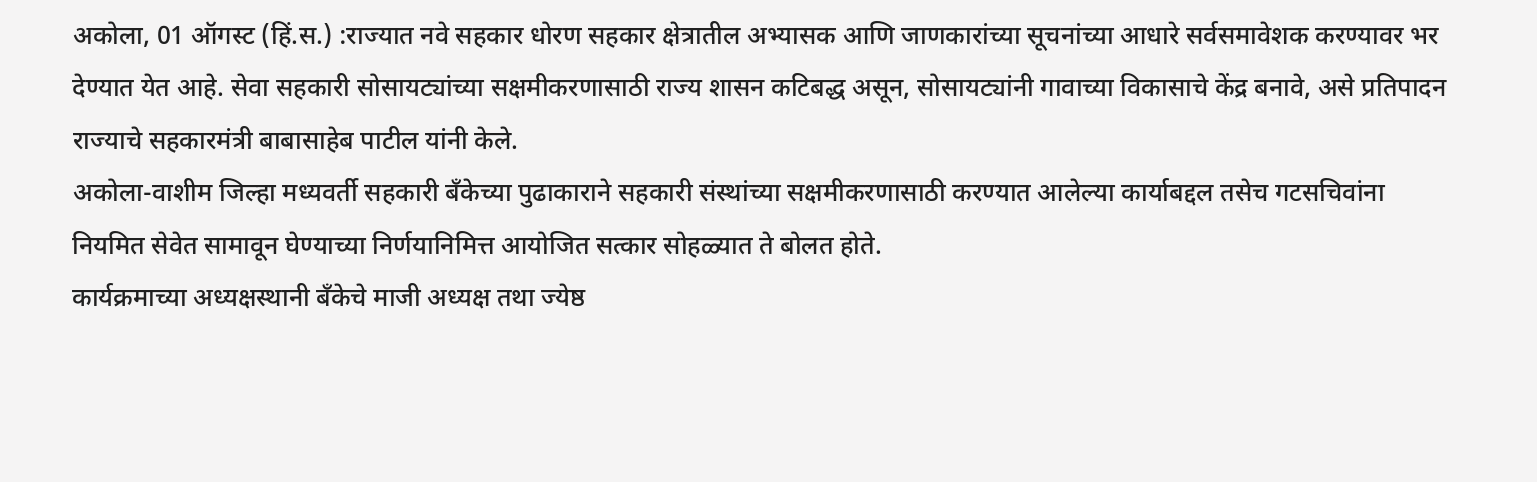अकोला, 01 ऑगस्ट (हिं.स.) :राज्यात नवे सहकार धोरण सहकार क्षेत्रातील अभ्यासक आणि जाणकारांच्या सूचनांच्या आधारे सर्वसमावेशक करण्यावर भर देण्यात येत आहे. सेवा सहकारी सोसायट्यांच्या सक्षमीकरणासाठी राज्य शासन कटिबद्ध असून, सोसायट्यांनी गावाच्या विकासाचे केंद्र बनावे, असे प्रतिपादन राज्याचे सहकारमंत्री बाबासाहेब पाटील यांनी केले.
अकोला-वाशीम जिल्हा मध्यवर्ती सहकारी बँकेच्या पुढाकाराने सहकारी संस्थांच्या सक्षमीकरणासाठी करण्यात आलेल्या कार्याबद्दल तसेच गटसचिवांना नियमित सेवेत सामावून घेण्याच्या निर्णयानिमित्त आयोजित सत्कार सोहळ्यात ते बोलत होते.
कार्यक्रमाच्या अध्यक्षस्थानी बँकेचे माजी अध्यक्ष तथा ज्येष्ठ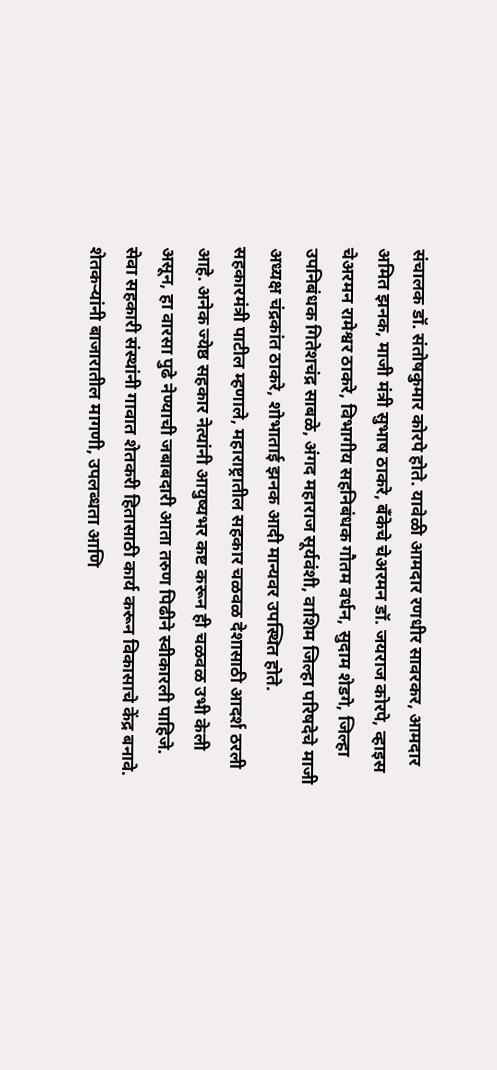संचालक डॉ. संतोषकुमार कोरपे होते. यावेळी आमदार रणधीर सावरकर, आमदार अमित झनक, माजी मंत्री सुभाष ठाकरे, बँकेचे चेअरमन डॉ. जयराज कोरपे, व्हाइस चेअरमन रामेश्वर ठाकरे, विभागीय सहनिबंधक गौतम वर्धन, सुदाम शेडगे, जिल्हा उपनिबंधक गितेशचंद्र साबळे, अंगद महाराज सूर्यवंशी, वाशिम जिल्हा परिषदेचे माजी अध्यक्ष चंद्रकांत ठाकरे, शोभाताई झनक आदी मान्यवर उपस्थित होते.
सहकारमंत्री पाटील म्हणाले, महाराष्ट्रातील सहकार चळवळ देशासाठी आदर्श ठरली आहे. अनेक ज्येष्ठ सहकार नेत्यांनी आयुष्यभर कष्ट करून ही चळवळ उभी केली असून, हा वारसा पुढे नेण्याची जबाबदारी आता तरुण पिढीने स्वीकारली पाहिजे.
सेवा सहकारी संस्थांनी गावात शेतकरी हितासाठी कार्य करून विकासाचे केंद्र बनावे. शेतकऱ्यांनी बाजारातील मागणी, उपलब्धता आणि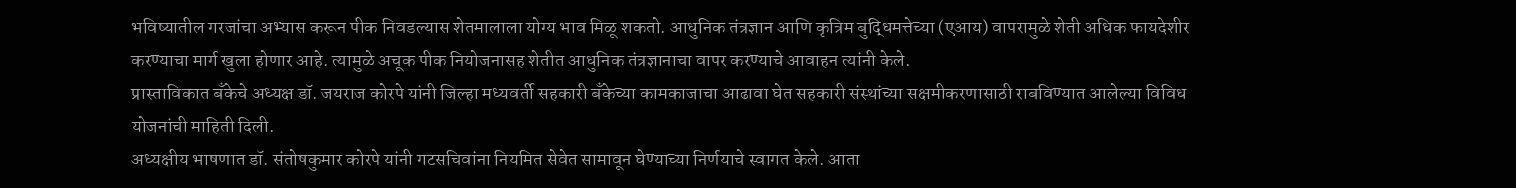भविष्यातील गरजांचा अभ्यास करून पीक निवडल्यास शेतमालाला योग्य भाव मिळू शकतो. आधुनिक तंत्रज्ञान आणि कृत्रिम बुद्धिमत्तेच्या (एआय) वापरामुळे शेती अधिक फायदेशीर करण्याचा मार्ग खुला होणार आहे. त्यामुळे अचूक पीक नियोजनासह शेतीत आधुनिक तंत्रज्ञानाचा वापर करण्याचे आवाहन त्यांनी केले.
प्रास्ताविकात बँकेचे अध्यक्ष डॉ. जयराज कोरपे यांनी जिल्हा मध्यवर्ती सहकारी बँकेच्या कामकाजाचा आढावा घेत सहकारी संस्थांच्या सक्षमीकरणासाठी राबविण्यात आलेल्या विविध योजनांची माहिती दिली.
अध्यक्षीय भाषणात डॉ. संतोषकुमार कोरपे यांनी गटसचिवांना नियमित सेवेत सामावून घेण्याच्या निर्णयाचे स्वागत केले. आता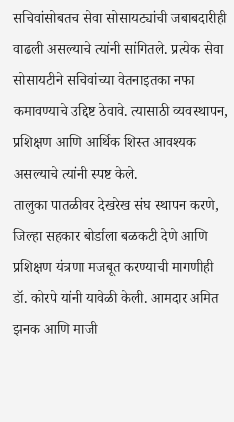सचिवांसोबतच सेवा सोसायट्यांची जबाबदारीही वाढली असल्याचे त्यांनी सांगितले. प्रत्येक सेवा सोसायटीने सचिवांच्या वेतनाइतका नफा कमावण्याचे उद्दिष्ट ठेवावे. त्यासाठी व्यवस्थापन, प्रशिक्षण आणि आर्थिक शिस्त आवश्यक असल्याचे त्यांनी स्पष्ट केले.
तालुका पातळीवर देखरेख संघ स्थापन करणे, जिल्हा सहकार बोर्डाला बळकटी देणे आणि प्रशिक्षण यंत्रणा मजबूत करण्याची मागणीही डॉ. कोरपे यांनी यावेळी केली. आमदार अमित झनक आणि माजी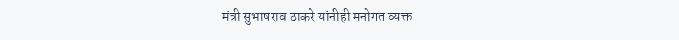मंत्री सुभाषराव ठाकरे यांनीही मनोगत व्यक्त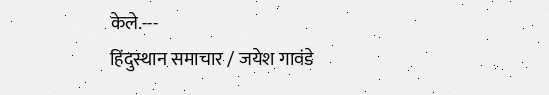केले.---
हिंदुस्थान समाचार / जयेश गावंडे